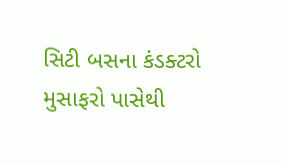સિટી બસના કંડક્ટરો મુસાફરો પાસેથી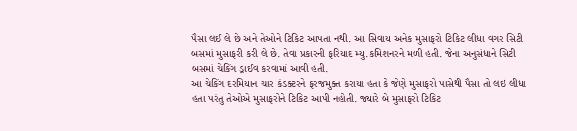પૈસા લઈ લે છે અને તેઓને ટિકિટ આપતા નથી. આ સિવાય અનેક મુસાફરો ટિકિટ લીધા વગર સિટી બસમાં મુસાફરી કરી લે છે. તેવા પ્રકારની ફરિયાદ મ્યુ.કમિશનરને મળી હતી. જેના અનુસંધાને સિટી બસમાં ચેકિંગ ડ્રાઈવ કરવામાં આવી હતી.
આ ચેકિંગ દરમિયાન ચાર કંડક્ટરને ફરજમુક્ત કરાયા હતા કે જેણે મુસાફરો પાસેથી પૈસા તો લઇ લીધા હતા પરંતુ તેઓએ મુસાફરોને ટિકિટ આપી નહોતી. જ્યારે બે મુસાફરો ટિકિટ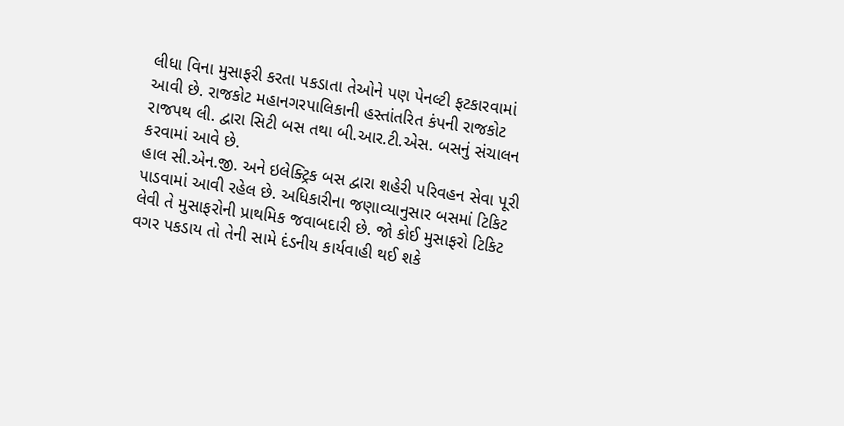લીધા વિના મુસાફરી કરતા પકડાતા તેઓને પણ પેનલ્ટી ફટકારવામાં આવી છે. રાજકોટ મહાનગરપાલિકાની હસ્તાંતરિત કંપની રાજકોટ રાજપથ લી. દ્વારા સિટી બસ તથા બી.આર.ટી.એસ. બસનું સંચાલન કરવામાં આવે છે.
હાલ સી.એન.જી. અને ઇલેક્ટ્રિક બસ દ્વારા શહેરી પરિવહન સેવા પૂરી પાડવામાં આવી રહેલ છે. અધિકારીના જણાવ્યાનુસાર બસમાં ટિકિટ લેવી તે મુસાફરોની પ્રાથમિક જવાબદારી છે. જો કોઈ મુસાફરો ટિકિટ વગર પકડાય તો તેની સામે દંડનીય કાર્યવાહી થઈ શકે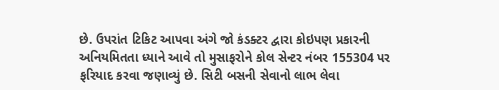છે. ઉપરાંત ટિકિટ આપવા અંગે જો કંડક્ટર દ્વારા કોઇપણ પ્રકારની અનિયમિતતા ધ્યાને આવે તો મુસાફરોને કોલ સેન્ટર નંબર 155304 પર ફરિયાદ કરવા જણાવ્યું છે. સિટી બસની સેવાનો લાભ લેવા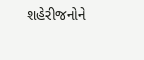શહેરીજનોને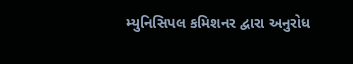મ્યુનિસિપલ કમિશનર દ્વારા અનુરોધ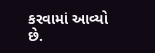કરવામાં આવ્યો છે.